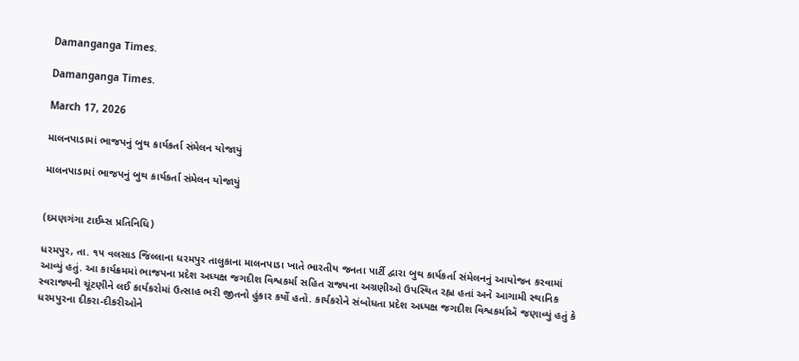Damanganga Times.

Damanganga Times.

March 17, 2026

માલનપાડામાં ભાજપનું બુથ કાર્યકર્તા સંમેલન યોજાયું

માલનપાડામાં ભાજપનું બુથ કાર્યકર્તા સંમેલન યોજાયું


(દમણગંગા ટાઈમ્સ પ્રતિનિધિ)

ધરમપુર, તા. ૧૫ વલસાડ જિલ્લાના ધરમપુર તાલુકાના માલનપાડા ખાતે ભારતીય જનતા પાર્ટી દ્વારા બુથ કાર્યકર્તા સંમેલનનું આયોજન કરવામાં આવ્યું હતું. આ કાર્યક્રમમાં ભાજપના પ્રદેશ અધ્યક્ષ જગદીશ વિશ્વકર્મા સહિત રાજ્યના અગ્રણીઓ ઉપસ્થિત રહ્ના હતાં અને આગામી સ્થાનિક સ્વરાજ્યની ચૂંટણીને લઈ કાર્યકરોમાં ઉત્સાહ ભરી જીતનો હુંકાર કર્યો હતો. કાર્યકરોને સંબોધતા પ્રદેશ અધ્યક્ષ જગદીશ વિશ્વકર્માઍ જણાવ્યું હતું કે ધરમપુરના દીકરા-દીકરીઓને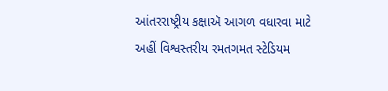આંતરરાષ્ટ્રીય કક્ષાઍ આગળ વધારવા માટે અહીં વિશ્વસ્તરીય રમતગમત સ્ટેડિયમ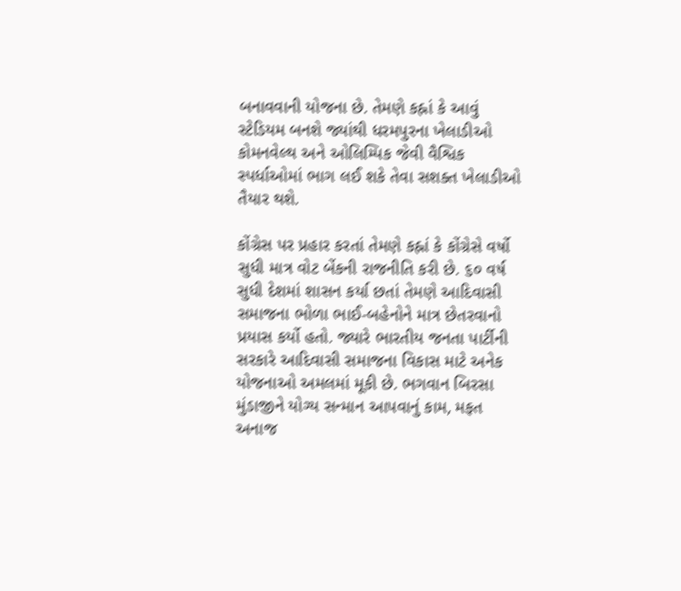બનાવવાની યોજના છે. તેમણે કહ્નાં કે આવું સ્ટેડિયમ બનશે જ્યાંથી ધરમપુરના ખેલાડીઓ કોમનવેલ્થ અને ઓલિમ્પિક જેવી વૈશ્વિક સ્પર્ધાઓમાં ભાગ લઈ શકે તેવા સશક્ત ખેલાડીઓ તૈયાર થશે.

કોંગ્રેસ પર પ્રહાર કરતાં તેમણે કહ્નાં કે કોંગ્રેસે વર્ષો સુધી માત્ર વોટ બેંકની રાજનીતિ કરી છે. ૬૦ વર્ષ સુધી દેશમાં શાસન કર્યા છતાં તેમણે આદિવાસી સમાજના ભોળા ભાઈ-બહેનોને માત્ર છેતરવાનો પ્રયાસ કર્યો હતો. જ્યારે ભારતીય જનતા પાર્ટીની સરકારે આદિવાસી સમાજના વિકાસ માટે અનેક યોજનાઓ અમલમાં મૂકી છે. ભગવાન બિરસા મુંડાજીને યોગ્ય સન્માન આપવાનું કામ, મફત અનાજ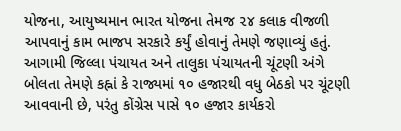યોજના, આયુષ્યમાન ભારત યોજના તેમજ ૨૪ કલાક વીજળી આપવાનું કામ ભાજપ સરકારે કર્યું હોવાનું તેમણે જણાવ્યું હતું. આગામી જિલ્લા પંચાયત અને તાલુકા પંચાયતની ચૂંટણી અંગે બોલતા તેમણે કહ્નાં કે રાજ્યમાં ૧૦ હજારથી વધુ બેઠકો પર ચૂંટણી આવવાની છે, પરંતુ કોંગ્રેસ પાસે ૧૦ હજાર કાર્યકરો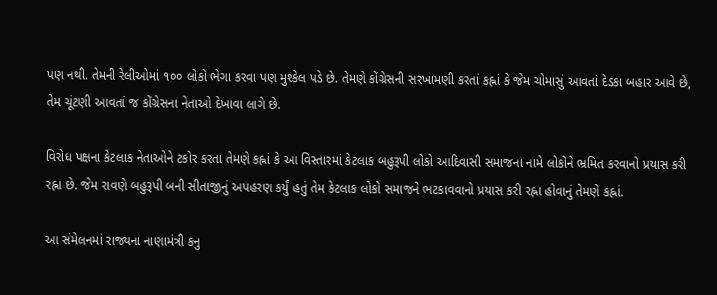પણ નથી. તેમની રેલીઓમાં ૧૦૦ લોકો ભેગા કરવા પણ મુશ્કેલ પડે છે. તેમણે કોંગ્રેસની સરખામણી કરતાં કહ્નાં કે જેમ ચોમાસું આવતાં દેડકા બહાર આવે છે, તેમ ચૂંટણી આવતાં જ કોંગ્રેસના નેતાઓ દેખાવા લાગે છે.

વિરોધ પક્ષના કેટલાક નેતાઓને ટકોર કરતા તેમણે કહ્નાં કે આ વિસ્તારમાં કેટલાક બહુરૂપી લોકો આદિવાસી સમાજના નામે લોકોને ભ્રમિત કરવાનો પ્રયાસ કરી રહ્ના છે. જેમ રાવણે બહુરૂપી બની સીતાજીનું અપહરણ કર્યું હતું તેમ કેટલાક લોકો સમાજને ભટકાવવાનો પ્રયાસ કરી રહ્ના હોવાનું તેમણે કહ્નાં.

આ સંમેલનમાં રાજ્યના નાણામંત્રી કનુ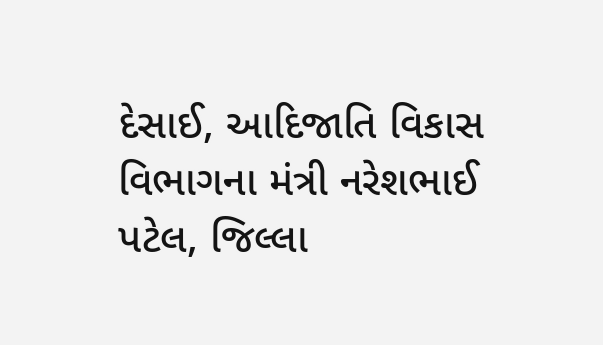દેસાઈ, આદિજાતિ વિકાસ વિભાગના મંત્રી નરેશભાઈ પટેલ, જિલ્લા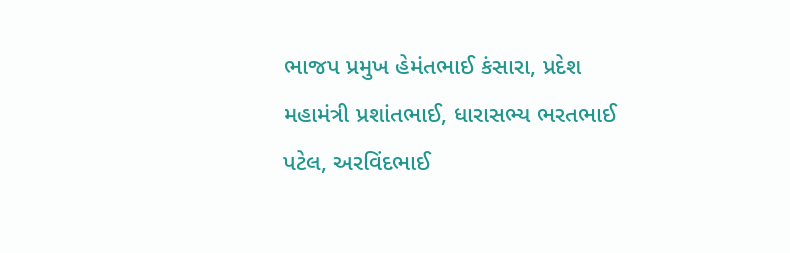ભાજપ પ્રમુખ હેમંતભાઈ કંસારા, પ્રદેશ મહામંત્રી પ્રશાંતભાઈ, ધારાસભ્ય ભરતભાઈ પટેલ, અરવિંદભાઈ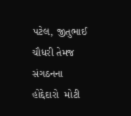પટેલ, જીતુભાઈ ચૌધરી તેમજ સંગઠનના હોદ્દેદારો  મોટી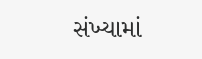સંખ્યામાં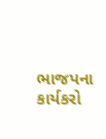ભાજપના કાર્યકરો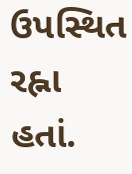ઉપસ્થિત રહ્ના હતાં.